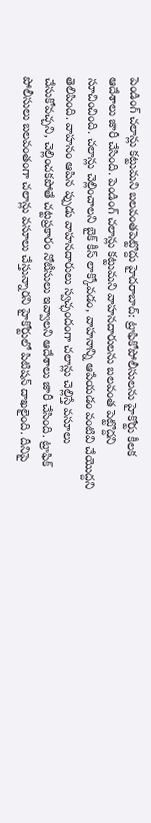పెండింగ్ చలాన్లు కట్టుమని బలవంతపెట్టొద్దు హైదరాబాద్: ట్రాఫికోపోలీసులను హైకోర్టు కీలక ఆదేశాలు జారీ చేసింది. పెండింగ్ చలాన్లు కట్టుమని వాహనదారులను బలవంత పెట్టొద్దని సూచించింది. చలాన్లు చెల్లించాలని బైక్ కీస్ లాక్కోవడం, వాహనాన్ని ఆపేయడం వంటివి చేయొద్దని తెలిపింది. వాహనం ఆపిన ప్పుడు వాహనదారులు స్వచ్ఛందంగా చలాన్లు చెల్లిస్తే వసూలు చేసుకోవచ్చని, చెల్లించకపోతే చట్టప్రకారం నోటీసులు ఇవ్వాలని ఆదేశాలు జారీ చేసింది. ట్రాఫిక్ పోలీసులు బలవంతంగా చలాన్లు వసూలు చేస్తున్నారని హైకోర్టులో పిటిషన్ దాఖలైంది. దీనిపై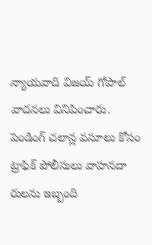న్యాయవాది విజయ్ గోపాల్ వాదనలు వినిపించారు. పెండింగ్ చలాన్ల వసూలు కోసం ట్రాఫిక్ పోలీసులు వాహనదా రులను ఇబ్బంది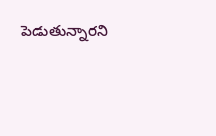పెడుతున్నారని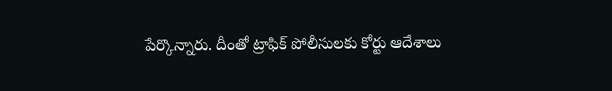పేర్కొన్నారు. దీంతో ట్రాఫిక్ పోలీసులకు కోర్టు ఆదేశాలు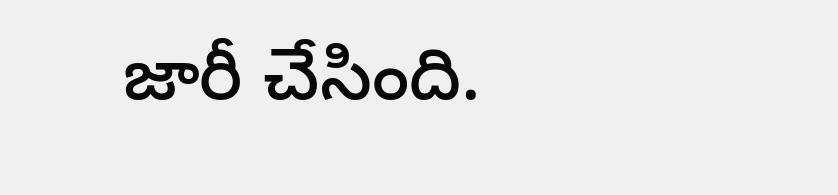జారీ చేసింది.